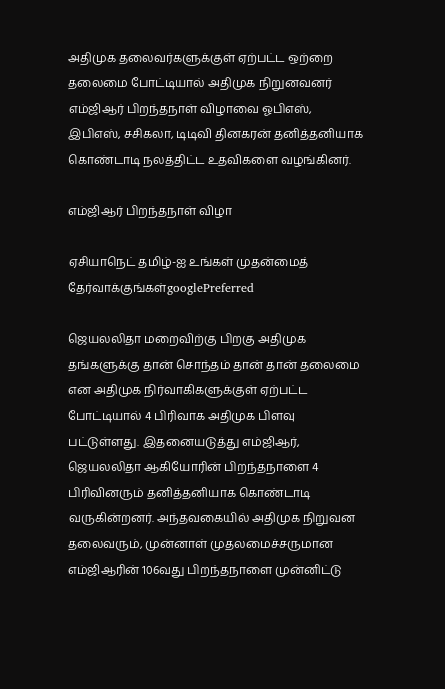அதிமுக தலைவர்களுக்குள் ஏற்பட்ட ஒற்றை தலைமை போட்டியால் அதிமுக நிறுனவனர் எம்ஜிஆர் பிறந்தநாள் விழாவை ஓபிஎஸ், இபிஎஸ், சசிகலா, டிடிவி தினகரன் தனித்தனியாக கொண்டாடி நலத்திட்ட உதவிகளை வழங்கினர்.

எம்ஜிஆர் பிறந்தநாள் விழா

ஏசியாநெட் தமிழ்-ஐ உங்கள் முதன்மைத் தேர்வாக்குங்கள்googlePreferred

ஜெயலலிதா மறைவிற்கு பிறகு அதிமுக தங்களுக்கு தான் சொந்தம் தான் தான் தலைமை என அதிமுக நிர்வாகிகளுக்குள் ஏற்பட்ட போட்டியால் 4 பிரிவாக அதிமுக பிளவு பட்டுள்ளது. இதனையடுத்து எம்ஜிஆர், ஜெயலலிதா ஆகியோரின் பிறந்தநாளை 4 பிரிவினரும் தனித்தனியாக கொண்டாடி வருகின்றனர். அந்தவகையில் அதிமுக நிறுவன தலைவரும், முன்னாள் முதலமைச்சருமான எம்ஜிஆரின் 106வது பிறந்தநாளை முன்னிட்டு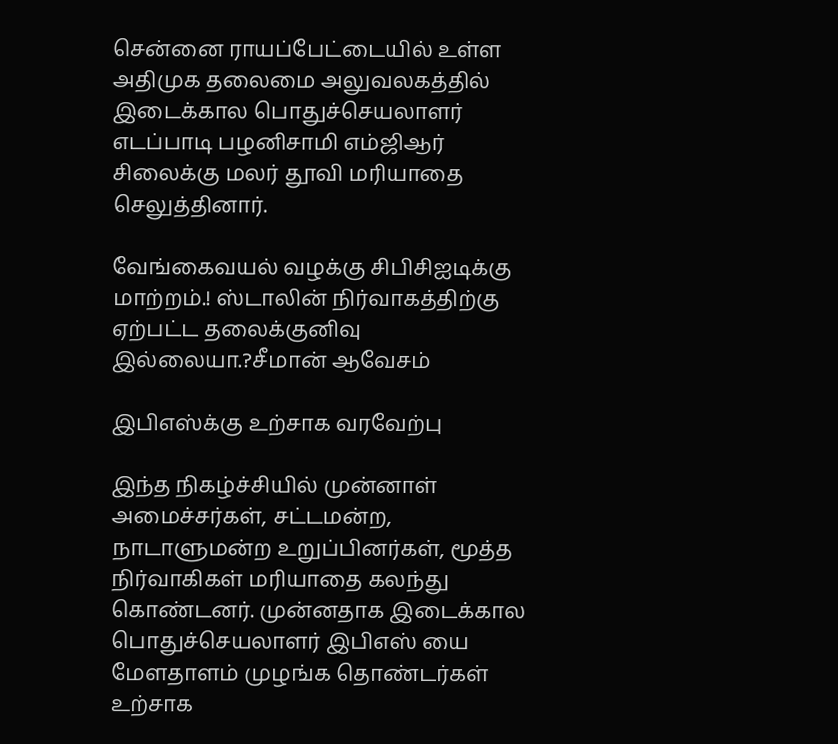சென்னை ராயப்பேட்டையில் உள்ள அதிமுக தலைமை அலுவலகத்தில் இடைக்கால பொதுச்செயலாளர் எடப்பாடி பழனிசாமி எம்ஜிஆர் சிலைக்கு மலர் தூவி மரியாதை செலுத்தினார்.

வேங்கைவயல் வழக்கு சிபிசிஐடிக்கு மாற்றம்.! ஸ்டாலின் நிர்வாகத்திற்கு ஏற்பட்ட தலைக்குனிவு இல்லையா.?சீமான் ஆவேசம்

இபிஎஸ்க்கு உற்சாக வரவேற்பு

இந்த நிகழ்ச்சியில் முன்னாள் அமைச்சர்கள், சட்டமன்ற, நாடாளுமன்ற உறுப்பினர்கள், மூத்த நிர்வாகிகள் மரியாதை கலந்து கொண்டனர். முன்னதாக இடைக்கால பொதுச்செயலாளர் இபிஎஸ் யை மேளதாளம் முழங்க தொண்டர்கள் உற்சாக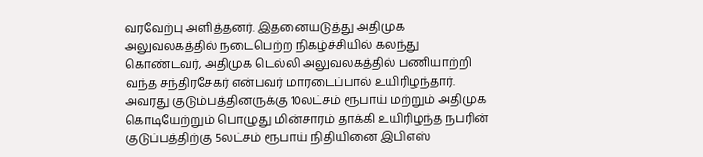வரவேற்பு அளித்தனர். இதனையடுத்து அதிமுக அலுவலகத்தில் நடைபெற்ற நிகழ்ச்சியில் கலந்து கொண்டவர், அதிமுக டெல்லி அலுவலகத்தில் பணியாற்றி வந்த சந்திரசேகர் என்பவர் மாரடைப்பால் உயிரிழந்தார். அவரது குடும்பத்தினருக்கு 10லட்சம் ரூபாய் மற்றும் அதிமுக கொடியேற்றும் பொழுது மின்சாரம் தாக்கி உயிரிழந்த நபரின் குடுப்பத்திற்கு 5லட்சம் ரூபாய் நிதியினை இபிஎஸ்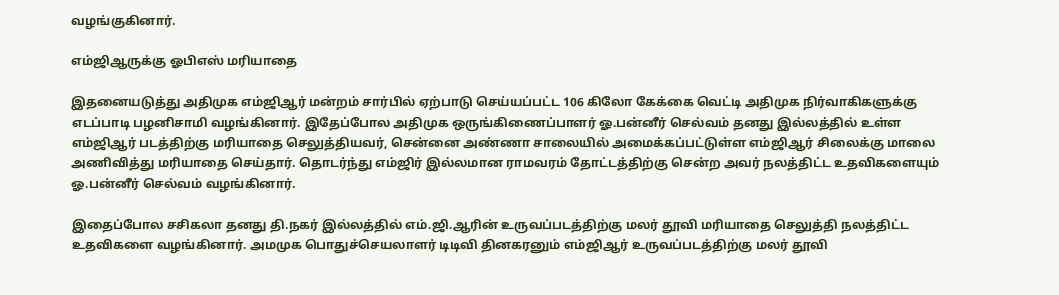வழங்குகினார்.

எம்ஜிஆருக்கு ஓபிஎஸ் மரியாதை

இதனையடுத்து அதிமுக எம்ஜிஆர் மன்றம் சார்பில் ஏற்பாடு செய்யப்பட்ட 106 கிலோ கேக்கை வெட்டி அதிமுக நிர்வாகிகளுக்கு எடப்பாடி பழனிசாமி வழங்கினார். இதேப்போல அதிமுக ஒருங்கிணைப்பாளர் ஓ.பன்னீர் செல்வம் தனது இல்லத்தில் உள்ள எம்ஜிஆர் படத்திற்கு மரியாதை செலுத்தியவர், சென்னை அண்ணா சாலையில் அமைக்கப்பட்டுள்ள எம்ஜிஆர் சிலைக்கு மாலை அணிவித்து மரியாதை செய்தார். தொடர்ந்து எம்ஜிர் இல்லமான ராமவரம் தோட்டத்திற்கு சென்ற அவர் நலத்திட்ட உதவிகளையும் ஓ.பன்னீர் செல்வம் வழங்கினார்.

இதைப்போல சசிகலா தனது தி.நகர் இல்லத்தில் எம்.ஜி.ஆரின் உருவப்படத்திற்கு மலர் தூவி மரியாதை செலுத்தி நலத்திட்ட உதவிகளை வழங்கினார். அமமுக பொதுச்செயலாளர் டிடிவி தினகரனும் எம்ஜிஆர் உருவப்படத்திற்கு மலர் தூவி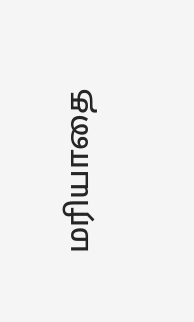மரியாதை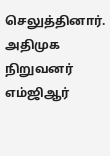செலுத்தினார். அதிமுக நிறுவனர் எம்ஜிஆர்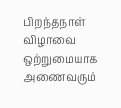பிறந்தநாள் விழாவை ஒற்றுமையாக அணைவரும்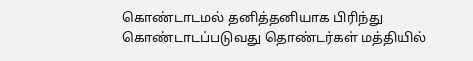கொண்டாடமல் தனித்தனியாக பிரிந்து கொண்டாடப்படுவது தொண்டர்கள் மத்தியில்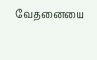வேதனையை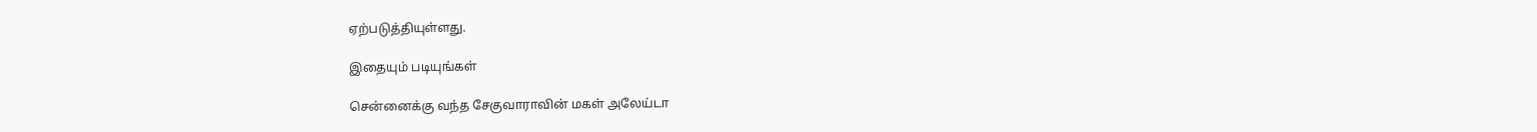ஏற்படுத்தியுள்ளது.

இதையும் படியுங்கள்

சென்னைக்கு வந்த சேகுவாராவின் மகள் அலேய்டா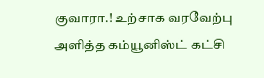குவாரா.! உற்சாக வரவேற்பு அளித்த கம்யூனிஸ்ட் கட்சி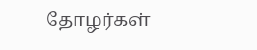தோழர்கள்